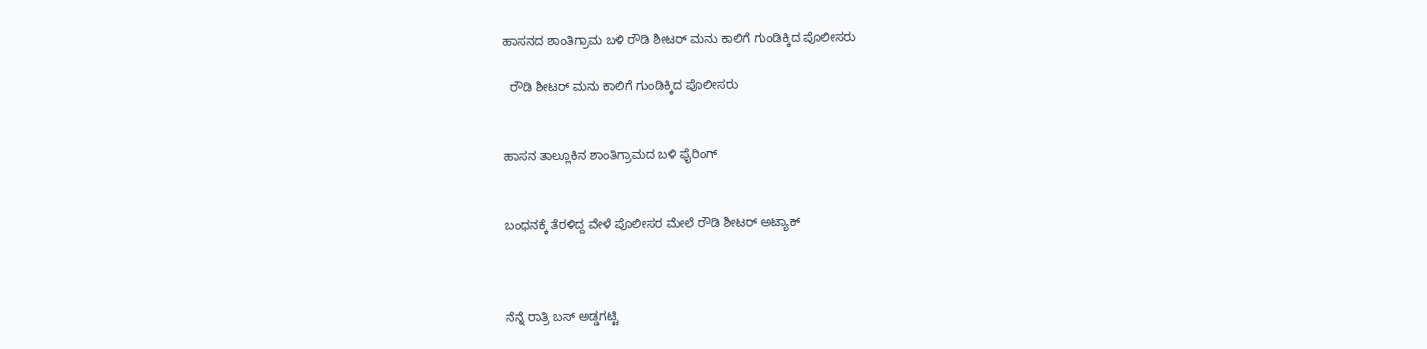ಹಾಸನದ ಶಾಂತಿಗ್ರಾಮ ಬಳಿ ರೌಡಿ ಶೀಟರ್ ಮನು ಕಾಲಿಗೆ ಗುಂಡಿಕ್ಕಿದ ಪೊಲೀಸರು

  ರೌಡಿ ಶೀಟರ್ ಮನು ಕಾಲಿಗೆ ಗುಂಡಿಕ್ಕಿದ ಪೊಲೀಸರು


ಹಾಸನ ತಾಲ್ಲೂಕಿನ ಶಾಂತಿಗ್ರಾಮದ ಬಳಿ ಫೈರಿಂಗ್


ಬಂಧನಕ್ಕೆ ತೆರಳಿದ್ದ ವೇಳೆ ಪೊಲೀಸರ ಮೇಲೆ ರೌಡಿ ಶೀಟರ್ ಅಟ್ಯಾಕ್



ನೆನ್ನೆ ರಾತ್ರಿ ಬಸ್ ಅಡ್ಡಗಟ್ಟಿ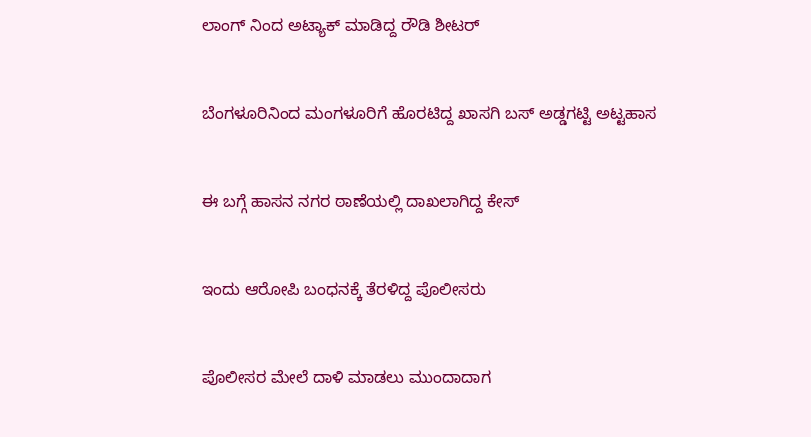ಲಾಂಗ್ ನಿಂದ ಅಟ್ಯಾಕ್ ಮಾಡಿದ್ದ ರೌಡಿ ಶೀಟರ್


ಬೆಂಗಳೂರಿನಿಂದ ಮಂಗಳೂರಿಗೆ ಹೊರಟಿದ್ದ ಖಾಸಗಿ ಬಸ್ ಅಡ್ಡಗಟ್ಟಿ ಅಟ್ಟಹಾಸ


ಈ ಬಗ್ಗೆ ಹಾಸನ ನಗರ ಠಾಣೆಯಲ್ಲಿ ದಾಖಲಾಗಿದ್ದ ಕೇಸ್


ಇಂದು ಆರೋಪಿ ಬಂಧನಕ್ಕೆ ತೆರಳಿದ್ದ ಪೊಲೀಸರು


ಪೊಲೀಸರ ಮೇಲೆ ದಾಳಿ ಮಾಡಲು ಮುಂದಾದಾಗ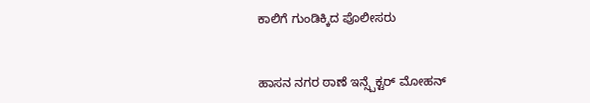ಕಾಲಿಗೆ ಗುಂಡಿಕ್ಕಿದ ಪೊಲೀಸರು


ಹಾಸನ ನಗರ ಠಾಣೆ ಇನ್ಸ್ಪೆಕ್ಟರ್ ಮೋಹನ್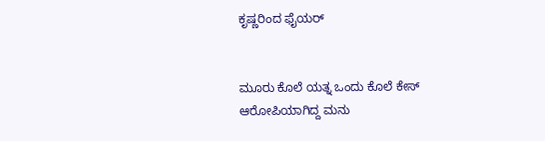ಕೃಷ್ಣರಿಂದ‌ ಫೈಯರ್


ಮೂರು ಕೊಲೆ ಯತ್ನ ಒಂದು ಕೊಲೆ ಕೇಸ್ ಆರೋಪಿಯಾಗಿದ್ದ ಮನು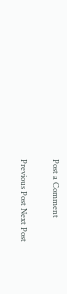Post a Comment

Previous Post Next Post